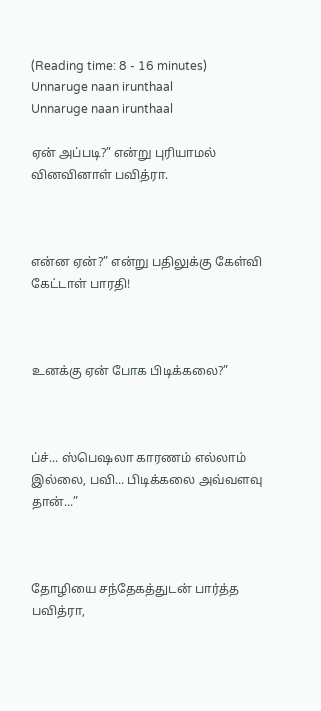(Reading time: 8 - 16 minutes)
Unnaruge naan irunthaal
Unnaruge naan irunthaal

ஏன் அப்படி?” என்று புரியாமல் வினவினாள் பவித்ரா.



என்ன ஏன்?” என்று பதிலுக்கு கேள்வி கேட்டாள் பாரதி!



உனக்கு ஏன் போக பிடிக்கலை?”



ப்ச்... ஸ்பெஷலா காரணம் எல்லாம் இல்லை, பவி... பிடிக்கலை அவ்வளவு தான்...”



தோழியை சந்தேகத்துடன் பார்த்த பவித்ரா,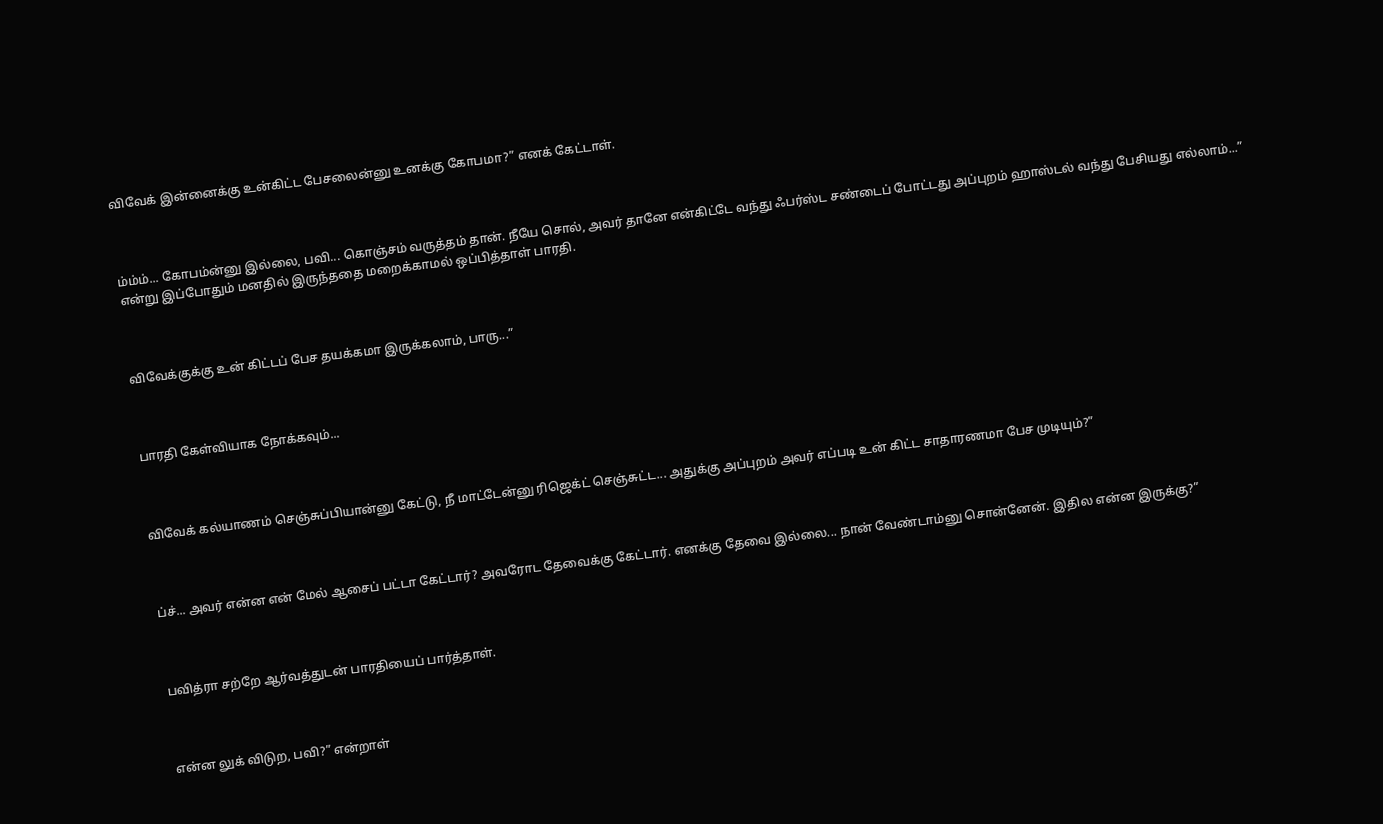விவேக் இன்னைக்கு உன்கிட்ட பேசலைன்னு உனக்கு கோபமா?” எனக் கேட்டாள்.



ம்ம்ம்... கோபம்ன்னு இல்லை, பவி... கொஞ்சம் வருத்தம் தான். நீயே சொல், அவர் தானே என்கிட்டே வந்து ஃபர்ஸ்ட சண்டைப் போட்டது அப்புறம் ஹாஸ்டல் வந்து பேசியது எல்லாம்...” என்று இப்போதும் மனதில் இருந்ததை மறைக்காமல் ஒப்பித்தாள் பாரதி.



விவேக்குக்கு உன் கிட்டப் பேச தயக்கமா இருக்கலாம், பாரு...”



பாரதி கேள்வியாக நோக்கவும்...



விவேக் கல்யாணம் செஞ்சுப்பியான்னு கேட்டு, நீ மாட்டேன்னு ரிஜெக்ட் செஞ்சுட்ட... அதுக்கு அப்புறம் அவர் எப்படி உன் கிட்ட சாதாரணமா பேச முடியும்?”



ப்ச்... அவர் என்ன என் மேல் ஆசைப் பட்டா கேட்டார்? அவரோட தேவைக்கு கேட்டார். எனக்கு தேவை இல்லை... நான் வேண்டாம்னு சொன்னேன். இதில என்ன இருக்கு?”



பவித்ரா சற்றே ஆர்வத்துடன் பாரதியைப் பார்த்தாள்.



என்ன லுக் விடுற, பவி?” என்றாள்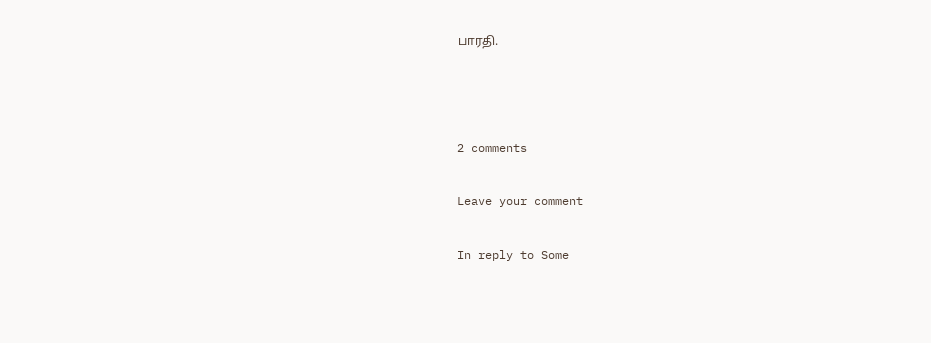பாரதி.



2 comments

Leave your comment

In reply to Some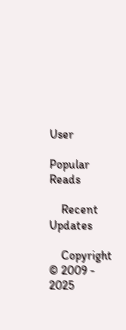User

Popular Reads

    Recent Updates

    Copyright © 2009 - 2025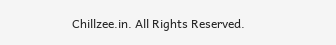Chillzee.in. All Rights Reserved.